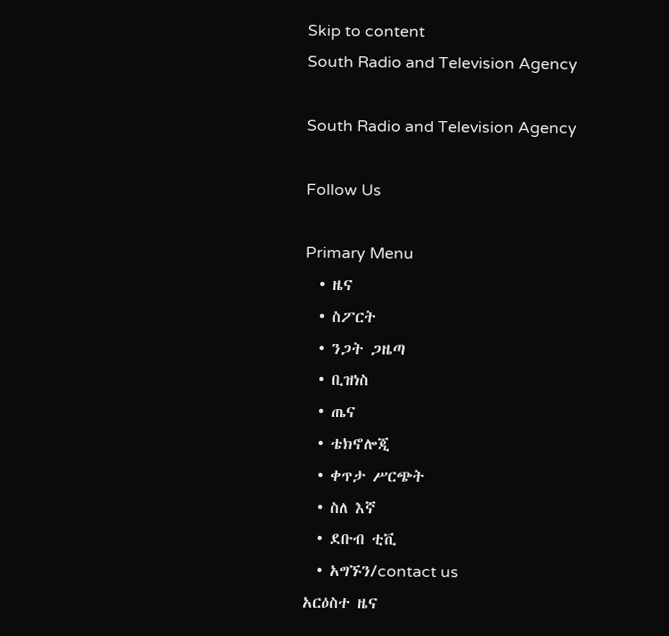Skip to content
South Radio and Television Agency

South Radio and Television Agency

Follow Us

Primary Menu
  • ዜና
  • ስፖርት
  • ንጋት ጋዜጣ
  • ቢዝነስ
  • ጤና
  • ቴክኖሎጂ
  • ቀጥታ ሥርጭት
  • ስለ እኛ
  • ደቡብ ቲቪ
  • አግኙን/contact us
አርዕስተ ዜና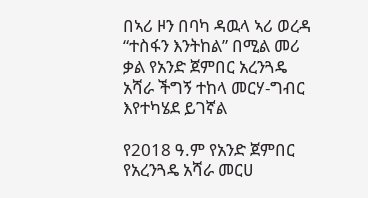በኣሪ ዞን በባካ ዳዉላ ኣሪ ወረዳ “ተስፋን እንትከል” በሚል መሪ ቃል የአንድ ጀምበር አረንጓዴ አሻራ ችግኝ ተከላ መርሃ-ግብር እየተካሄደ ይገኛል

የ2018 ዓ.ም የአንድ ጀምበር የአረንጓዴ አሻራ መርሀ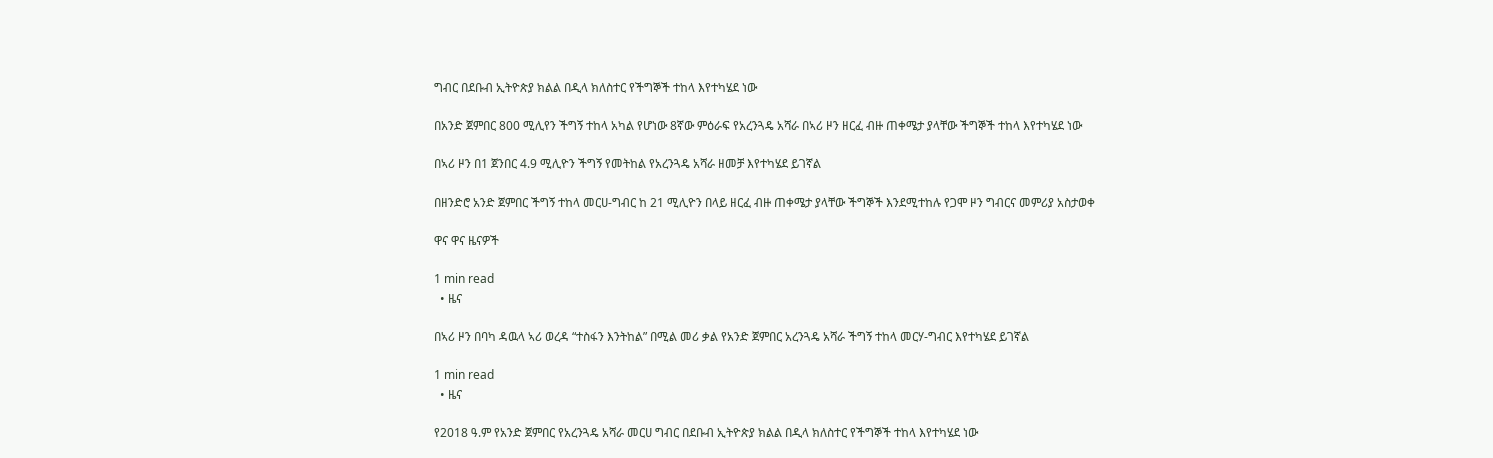ግብር በደቡብ ኢትዮጵያ ክልል በዲላ ክለስተር የችግኞች ተከላ እየተካሄደ ነው

በአንድ ጀምበር 800 ሚሊየን ችግኝ ተከላ አካል የሆነው 8ኛው ምዕራፍ የአረንጓዴ አሻራ በኣሪ ዞን ዘርፈ ብዙ ጠቀሜታ ያላቸው ችግኞች ተከላ እየተካሄደ ነው

በኣሪ ዞን በ1 ጀንበር 4.9 ሚሊዮን ችግኝ የመትከል የአረንጓዴ አሻራ ዘመቻ እየተካሄደ ይገኛል

በዘንድሮ አንድ ጀምበር ችግኝ ተከላ መርሀ-ግብር ከ 21 ሚሊዮን በላይ ዘርፈ ብዙ ጠቀሜታ ያላቸው ችግኞች እንደሚተከሉ የጋሞ ዞን ግብርና መምሪያ አስታወቀ

ዋና ዋና ዜናዎች

1 min read
  • ዜና

በኣሪ ዞን በባካ ዳዉላ ኣሪ ወረዳ “ተስፋን እንትከል” በሚል መሪ ቃል የአንድ ጀምበር አረንጓዴ አሻራ ችግኝ ተከላ መርሃ-ግብር እየተካሄደ ይገኛል

1 min read
  • ዜና

የ2018 ዓ.ም የአንድ ጀምበር የአረንጓዴ አሻራ መርሀ ግብር በደቡብ ኢትዮጵያ ክልል በዲላ ክለስተር የችግኞች ተከላ እየተካሄደ ነው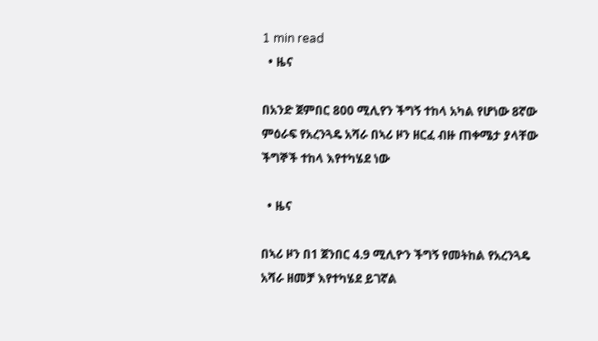1 min read
  • ዜና

በአንድ ጀምበር 800 ሚሊየን ችግኝ ተከላ አካል የሆነው 8ኛው ምዕራፍ የአረንጓዴ አሻራ በኣሪ ዞን ዘርፈ ብዙ ጠቀሜታ ያላቸው ችግኞች ተከላ እየተካሄደ ነው

  • ዜና

በኣሪ ዞን በ1 ጀንበር 4.9 ሚሊዮን ችግኝ የመትከል የአረንጓዴ አሻራ ዘመቻ እየተካሄደ ይገኛል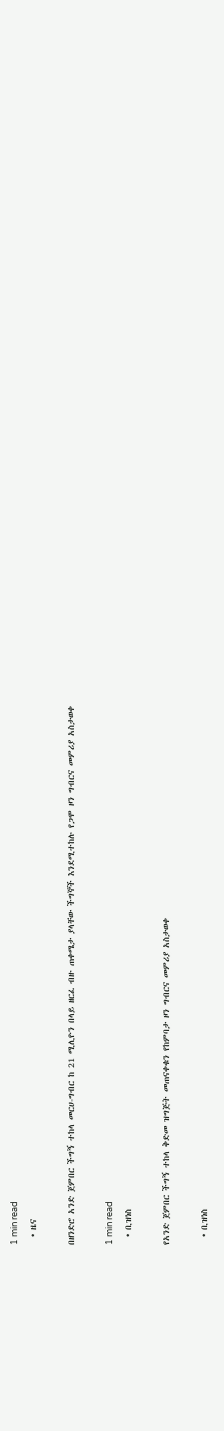1 min read
  • ዜና

በዘንድሮ አንድ ጀምበር ችግኝ ተከላ መርሀ-ግብር ከ 21 ሚሊዮን በላይ ዘርፈ ብዙ ጠቀሜታ ያላቸው ችግኞች እንደሚተከሉ የጋሞ ዞን ግብርና መምሪያ አስታወቀ

1 min read
  • ቢዝነስ

የአንድ ጀምበር ችግኝ ተከላ ቅድመ ዝግጅት መጠናቀቁን የከምባታ ዞን ግብርና መምሪያ አስታወቀ

  • ቢዝነስ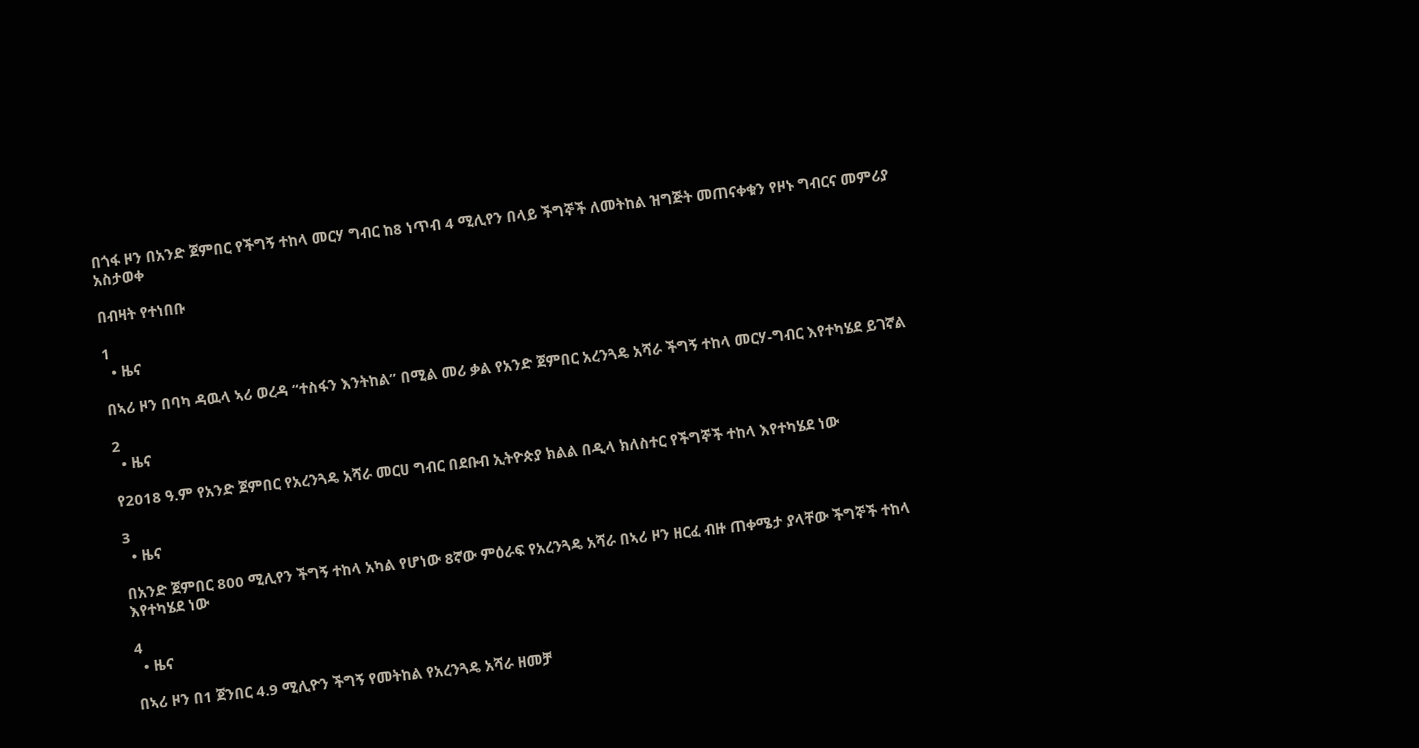በጎፋ ዞን በአንድ ጀምበር የችግኝ ተከላ መርሃ ግብር ከ8 ነጥብ 4 ሚሊየን በላይ ችግኞች ለመትከል ዝግጅት መጠናቀቁን የዞኑ ግብርና መምሪያ አስታወቀ

በብዛት የተነበቡ

1
  • ዜና

በኣሪ ዞን በባካ ዳዉላ ኣሪ ወረዳ “ተስፋን እንትከል” በሚል መሪ ቃል የአንድ ጀምበር አረንጓዴ አሻራ ችግኝ ተከላ መርሃ-ግብር እየተካሄደ ይገኛል

2
  • ዜና

የ2018 ዓ.ም የአንድ ጀምበር የአረንጓዴ አሻራ መርሀ ግብር በደቡብ ኢትዮጵያ ክልል በዲላ ክለስተር የችግኞች ተከላ እየተካሄደ ነው

3
  • ዜና

በአንድ ጀምበር 800 ሚሊየን ችግኝ ተከላ አካል የሆነው 8ኛው ምዕራፍ የአረንጓዴ አሻራ በኣሪ ዞን ዘርፈ ብዙ ጠቀሜታ ያላቸው ችግኞች ተከላ እየተካሄደ ነው

4
  • ዜና

በኣሪ ዞን በ1 ጀንበር 4.9 ሚሊዮን ችግኝ የመትከል የአረንጓዴ አሻራ ዘመቻ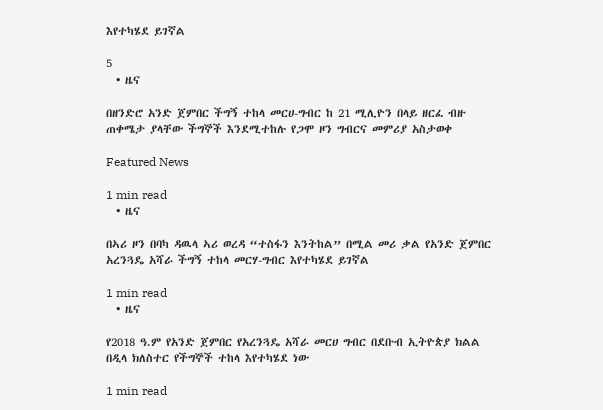እየተካሄደ ይገኛል

5
  • ዜና

በዘንድሮ አንድ ጀምበር ችግኝ ተከላ መርሀ-ግብር ከ 21 ሚሊዮን በላይ ዘርፈ ብዙ ጠቀሜታ ያላቸው ችግኞች እንደሚተከሉ የጋሞ ዞን ግብርና መምሪያ አስታወቀ

Featured News

1 min read
  • ዜና

በኣሪ ዞን በባካ ዳዉላ ኣሪ ወረዳ “ተስፋን እንትከል” በሚል መሪ ቃል የአንድ ጀምበር አረንጓዴ አሻራ ችግኝ ተከላ መርሃ-ግብር እየተካሄደ ይገኛል

1 min read
  • ዜና

የ2018 ዓ.ም የአንድ ጀምበር የአረንጓዴ አሻራ መርሀ ግብር በደቡብ ኢትዮጵያ ክልል በዲላ ክለስተር የችግኞች ተከላ እየተካሄደ ነው

1 min read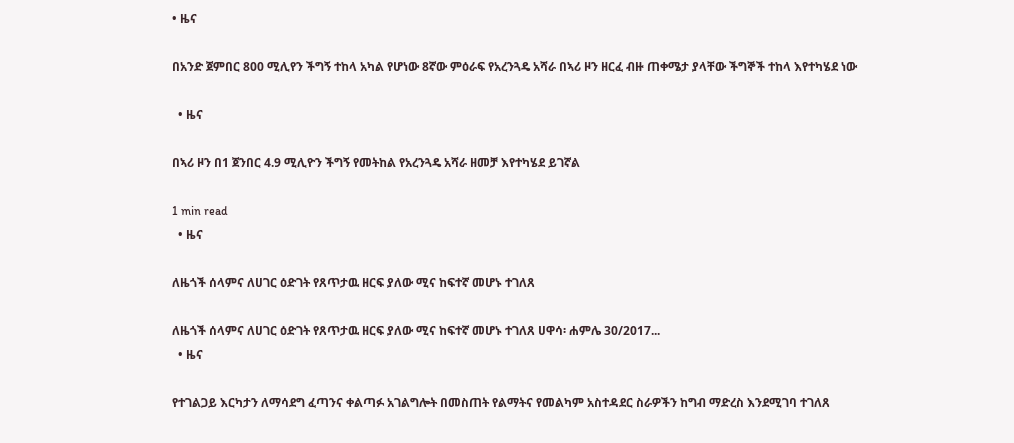• ዜና

በአንድ ጀምበር 800 ሚሊየን ችግኝ ተከላ አካል የሆነው 8ኛው ምዕራፍ የአረንጓዴ አሻራ በኣሪ ዞን ዘርፈ ብዙ ጠቀሜታ ያላቸው ችግኞች ተከላ እየተካሄደ ነው

  • ዜና

በኣሪ ዞን በ1 ጀንበር 4.9 ሚሊዮን ችግኝ የመትከል የአረንጓዴ አሻራ ዘመቻ እየተካሄደ ይገኛል

1 min read
  • ዜና

ለዜጎች ሰላምና ለሀገር ዕድገት የጸጥታዉ ዘርፍ ያለው ሚና ከፍተኛ መሆኑ ተገለጸ

ለዜጎች ሰላምና ለሀገር ዕድገት የጸጥታዉ ዘርፍ ያለው ሚና ከፍተኛ መሆኑ ተገለጸ ሀዋሳ፡ ሐምሌ 30/2017...
  • ዜና

የተገልጋይ እርካታን ለማሳደግ ፈጣንና ቀልጣፉ አገልግሎት በመስጠት የልማትና የመልካም አስተዳደር ስራዎችን ከግብ ማድረስ እንደሚገባ ተገለጸ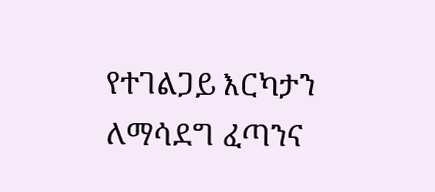የተገልጋይ እርካታን ለማሳደግ ፈጣንና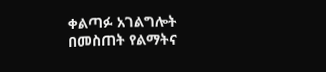ቀልጣፉ አገልግሎት በመስጠት የልማትና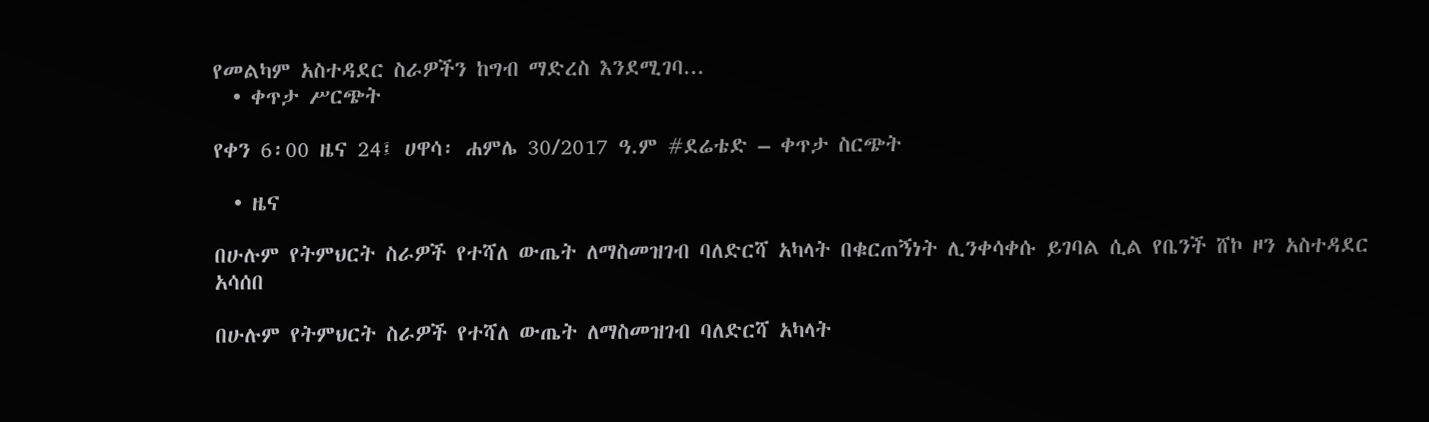የመልካም አስተዳደር ስራዎችን ከግብ ማድረስ እንደሚገባ...
  • ቀጥታ ሥርጭት

የቀን 6፡00 ዜና 24፤ ሀዋሳ፡ ሐምሌ 30/2017 ዓ.ም #ደሬቴድ – ቀጥታ ስርጭት

  • ዜና

በሁሉም የትምህርት ስራዎች የተሻለ ውጤት ለማስመዝገብ ባለድርሻ አካላት በቁርጠኝነት ሊንቀሳቀሱ ይገባል ሲል የቤንች ሸኮ ዞን አስተዳደር አሳሰበ

በሁሉም የትምህርት ስራዎች የተሻለ ውጤት ለማስመዝገብ ባለድርሻ አካላት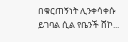በቁርጠኝነት ሊንቀሳቀሱ ይገባል ሲል የቤንች ሸኮ...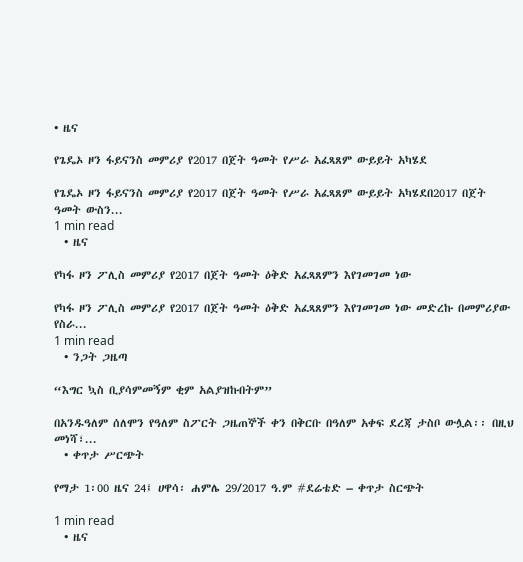• ዜና

የጌዴኦ ዞን ፋይናንስ መምሪያ የ2017 በጀት ዓመት የሥራ አፈጻጸም ውይይት አካሄደ

የጌዴኦ ዞን ፋይናንስ መምሪያ የ2017 በጀት ዓመት የሥራ አፈጻጸም ውይይት አካሄደበ2017 በጀት ዓመት ውስን...
1 min read
  • ዜና

የካፋ ዞን ፖሊስ መምሪያ የ2017 በጀት ዓመት ዕቅድ አፈጻጸምን እየገመገመ ነው

የካፋ ዞን ፖሊስ መምሪያ የ2017 በጀት ዓመት ዕቅድ አፈጻጸምን እየገመገመ ነው መድረኩ በመምሪያው የስራ...
1 min read
  • ንጋት ጋዜጣ

“እግር ኳስ ቢያሳምመኝም ቂም አልያዝኩበትም”

በአንዱዓለም ሰለሞን የዓለም ስፖርት ጋዜጠኞች ቀን በቅርቡ በዓለም አቀፍ ደረጃ ታስቦ ውሏል፡፡ በዚህ መነሻ፣...
  • ቀጥታ ሥርጭት

የማታ 1፡00 ዜና 24፤ ሀዋሳ፡ ሐምሌ 29/2017 ዓ.ም #ደሬቴድ – ቀጥታ ስርጭት

1 min read
  • ዜና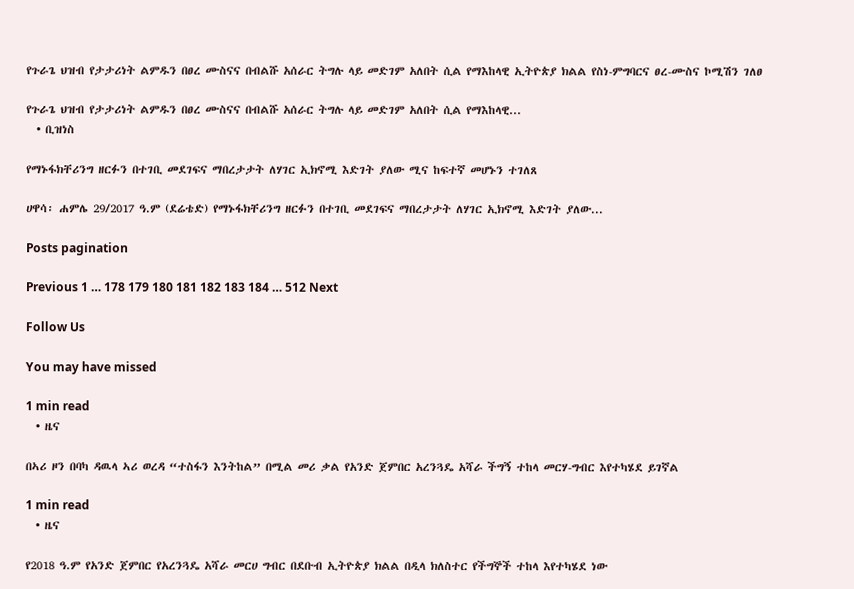የጉራጌ ህዝብ የታታሪነት ልምዱን በፀረ ሙስናና በብልሹ አሰራር ትግሉ ላይ መድገም አለበት ሲል የማእከላዊ ኢትዮጵያ ክልል የስነ-ምግባርና ፀረ-ሙስና ኮሚሽን ገለፀ

የጉራጌ ህዝብ የታታሪነት ልምዱን በፀረ ሙስናና በብልሹ አሰራር ትግሉ ላይ መድገም አለበት ሲል የማእከላዊ...
  • ቢዝነስ

የማኑፋክቸሪንግ ዘርፉን በተገቢ መደገፍና ማበረታታት ለሃገር ኢክኖሚ እድገት ያለው ሚና ከፍተኛ መሆኑን ተገለጸ

ሀዋሳ፡ ሐምሌ 29/2017 ዓ.ም (ደሬቴድ) የማኑፋክቸሪንግ ዘርፉን በተገቢ መደገፍና ማበረታታት ለሃገር ኢክኖሚ እድገት ያለው...

Posts pagination

Previous 1 … 178 179 180 181 182 183 184 … 512 Next

Follow Us

You may have missed

1 min read
  • ዜና

በኣሪ ዞን በባካ ዳዉላ ኣሪ ወረዳ “ተስፋን እንትከል” በሚል መሪ ቃል የአንድ ጀምበር አረንጓዴ አሻራ ችግኝ ተከላ መርሃ-ግብር እየተካሄደ ይገኛል

1 min read
  • ዜና

የ2018 ዓ.ም የአንድ ጀምበር የአረንጓዴ አሻራ መርሀ ግብር በደቡብ ኢትዮጵያ ክልል በዲላ ክለስተር የችግኞች ተከላ እየተካሄደ ነው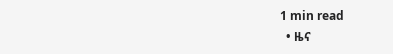1 min read
  • ዜና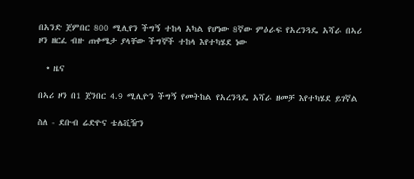በአንድ ጀምበር 800 ሚሊየን ችግኝ ተከላ አካል የሆነው 8ኛው ምዕራፍ የአረንጓዴ አሻራ በኣሪ ዞን ዘርፈ ብዙ ጠቀሜታ ያላቸው ችግኞች ተከላ እየተካሄደ ነው

  • ዜና

በኣሪ ዞን በ1 ጀንበር 4.9 ሚሊዮን ችግኝ የመትከል የአረንጓዴ አሻራ ዘመቻ እየተካሄደ ይገኛል

ስለ - ደቡብ ሬድዮና ቴሌቪዥን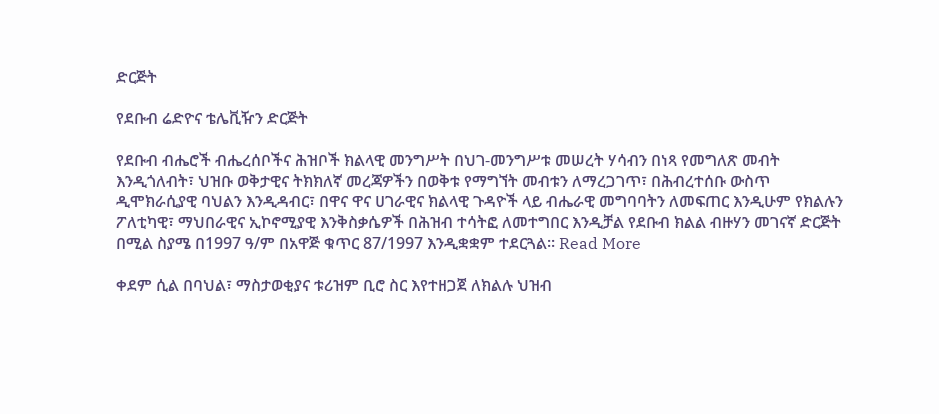ድርጅት

የደቡብ ሬድዮና ቴሌቪዥን ድርጅት

የደቡብ ብሔሮች ብሔረሰቦችና ሕዝቦች ክልላዊ መንግሥት በህገ-መንግሥቱ መሠረት ሃሳብን በነጻ የመግለጽ መብት እንዲጎለብት፣ ህዝቡ ወቅታዊና ትክክለኛ መረጃዎችን በወቅቱ የማግኘት መብቱን ለማረጋገጥ፣ በሕብረተሰቡ ውስጥ ዲሞክራሲያዊ ባህልን እንዲዳብር፣ በዋና ዋና ሀገራዊና ክልላዊ ጉዳዮች ላይ ብሔራዊ መግባባትን ለመፍጠር እንዲሁም የክልሉን ፖለቲካዊ፣ ማህበራዊና ኢኮኖሚያዊ እንቅስቃሴዎች በሕዝብ ተሳትፎ ለመተግበር እንዲቻል የደቡብ ክልል ብዙሃን መገናኛ ድርጅት በሚል ስያሜ በ1997 ዓ/ም በአዋጅ ቁጥር 87/1997 እንዲቋቋም ተደርጓል፡፡ Read More

ቀደም ሲል በባህል፣ ማስታወቂያና ቱሪዝም ቢሮ ስር እየተዘጋጀ ለክልሉ ህዝብ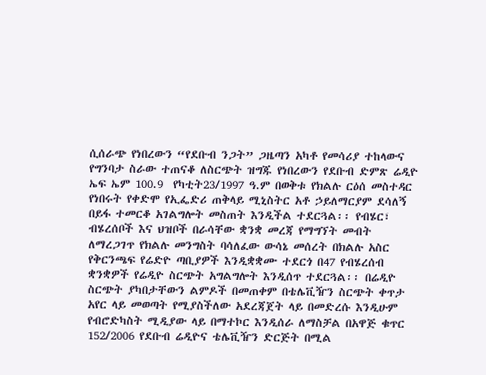ሲሰራጭ የነበረውን “የደቡብ ንጋት” ጋዜጣን አካቶ የመሳሪያ ተከላውና የግንባታ ስራው ተጠናቆ ለስርጭት ዝግጁ የነበረውን የደቡብ ድምጽ ሬዲዮ ኤፍ ኤም 100.9  የካቲት23/1997 ዓ.ም በወቅቱ የክልሉ ርዕሰ መስተዳር የነበሩት የቀድሞ የኢፌድሪ ጠቅላይ ሚኒስትር አቶ ኃይለማርያም ደሳለኝ በይፋ ተመርቆ አገልግሎት መስጠት እንዲችል ተደርጓል፡፡ የብሄር፣ ብሄረሰቦች እና ህዝቦች በራሳቸው ቋንቋ መረጃ የማግኘት መብት ለማረጋገጥ የክልሉ መንግስት ባሳለፈው ውሳኔ መሰረት በክልሉ አስር የቅርንጫፍ የሬድዮ ጣቢያዎች እንዲቋቋሙ ተደርጎ በ47 የብሄረሰብ ቋንቋዎች የሬዲዮ ስርጭት አግልግሎት እንዲሰጥ ተደርጓል፡፡ በሬዲዮ ስርጭት ያካበታቸውን ልምዶች በመጠቀም በቴሌቪዥን ስርጭት ቀጥታ አየር ላይ መወጣት የሚያስችለው አደረጃጀት ላይ በመድረሱ እንዲሁም የብሮድካስት ሚዲያው ላይ በማተኮር እንዲሰራ ለማስቻል በአዋጅ ቁጥር 152/2006 የደቡብ ሬዲዮና ቴሌቪዥን ድርጅት በሚል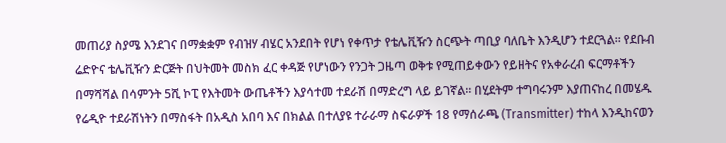መጠሪያ ስያሜ እንደገና በማቋቋም የብዝሃ ብሄር አንደበት የሆነ የቀጥታ የቴሌቪዥን ስርጭት ጣቢያ ባለቤት እንዲሆን ተደርጓል፡፡ የደቡብ ሬድዮና ቴሌቪዥን ድርጅት በህትመት መስክ ፈር ቀዳጅ የሆነውን የንጋት ጋዜጣ ወቅቱ የሚጠይቀውን የይዘትና የአቀራረብ ፍርማቶችን በማሻሻል በሳምንት 5ሺ ኮፒ የእትመት ውጤቶችን እያሳተመ ተደራሽ በማድረግ ላይ ይገኛል፡፡ በሂደትም ተግባሩንም እያጠናከረ በመሄዱ የሬዲዮ ተደራሽነትን በማስፋት በአዲስ አበባ እና በክልል በተለያዩ ተራራማ ስፍራዎች 18 የማሰራጫ (Transmitter) ተከላ እንዲከናወን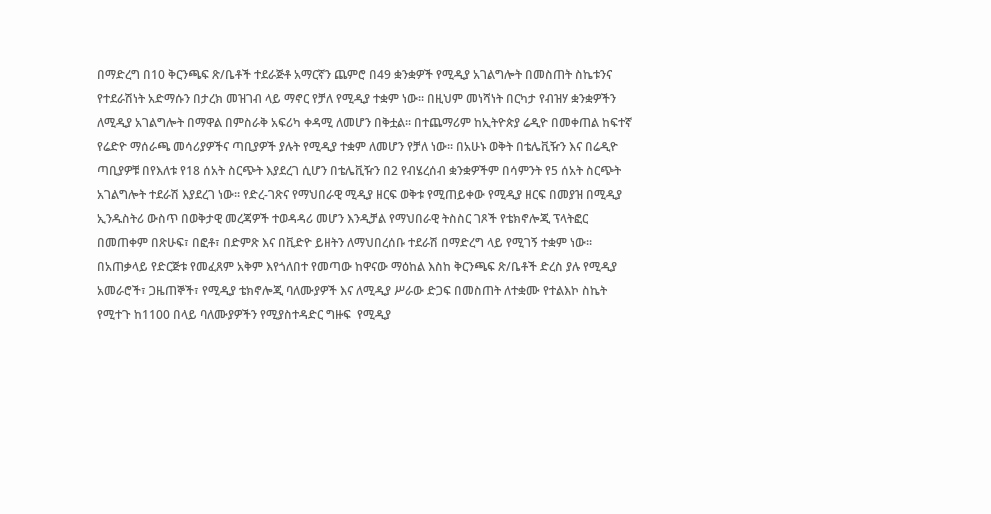በማድረግ በ10 ቅርንጫፍ ጽ/ቤቶች ተደራጅቶ አማርኛን ጨምሮ በ49 ቋንቋዎች የሚዲያ አገልግሎት በመስጠት ስኬቱንና የተደራሽነት አድማሱን በታረክ መዝገብ ላይ ማኖር የቻለ የሚዲያ ተቋም ነው፡፡ በዚህም መነሻነት በርካታ የብዝሃ ቋንቋዎችን ለሚዲያ አገልግሎት በማዋል በምስራቅ አፍሪካ ቀዳሚ ለመሆን በቅቷል፡፡ በተጨማሪም ከኢትዮጵያ ሬዲዮ በመቀጠል ከፍተኛ የሬድዮ ማሰራጫ መሳሪያዎችና ጣቢያዎች ያሉት የሚዲያ ተቋም ለመሆን የቻለ ነው፡፡ በአሁኑ ወቅት በቴሌቪዥን እና በሬዲዮ ጣቢያዎቹ በየእለቱ የ18 ሰአት ስርጭት እያደረገ ሲሆን በቴሌቪዥን በ2 የብሄረሰብ ቋንቋዎችም በሳምንት የ5 ሰአት ስርጭት አገልግሎት ተደራሽ እያደረገ ነው፡፡ የድረ-ገጽና የማህበራዊ ሚዲያ ዘርፍ ወቅቱ የሚጠይቀው የሚዲያ ዘርፍ በመያዝ በሚዲያ ኢንዱስትሪ ውስጥ በወቅታዊ መረጃዎች ተወዳዳሪ መሆን እንዲቻል የማህበራዊ ትስስር ገጾች የቴክኖሎጂ ፕላትፎር በመጠቀም በጽሁፍ፣ በፎቶ፣ በድምጽ እና በቪድዮ ይዘትን ለማህበረሰቡ ተደራሽ በማድረግ ላይ የሚገኝ ተቋም ነው፡፡ በአጠቃላይ የድርጅቱ የመፈጸም አቅም እየጎለበተ የመጣው ከዋናው ማዕከል እስከ ቅርንጫፍ ጽ/ቤቶች ድረስ ያሉ የሚዲያ አመራሮች፣ ጋዜጠኞች፣ የሚዲያ ቴክኖሎጂ ባለሙያዎች እና ለሚዲያ ሥራው ድጋፍ በመስጠት ለተቋሙ የተልእኮ ስኬት የሚተጉ ከ1100 በላይ ባለሙያዎችን የሚያስተዳድር ግዙፍ  የሚዲያ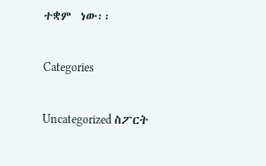ተቋም  ነው፡፡

Categories

Uncategorized ስፖርት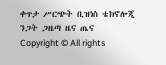ቀጥታ ሥርጭት ቢዝነስ ቴክኖሎጂ ንጋት ጋዜጣ ዜና ጤና
Copyright © All rights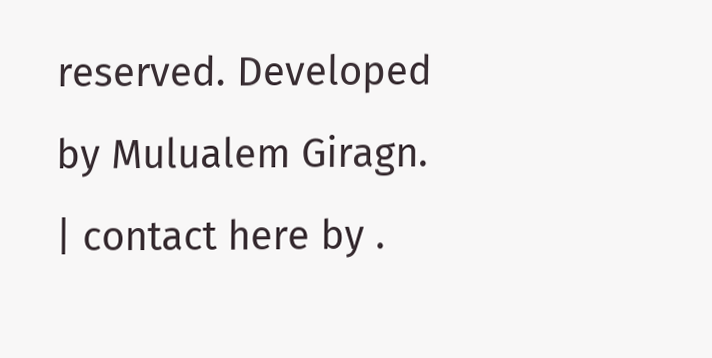reserved. Developed by Mulualem Giragn. | contact here by .